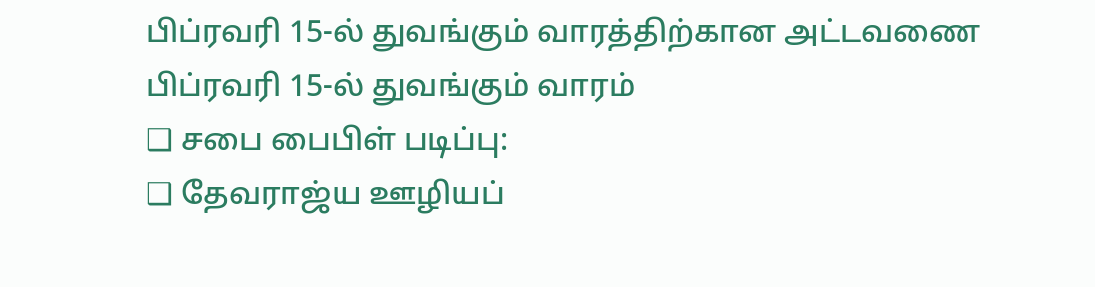பிப்ரவரி 15-ல் துவங்கும் வாரத்திற்கான அட்டவணை
பிப்ரவரி 15-ல் துவங்கும் வாரம்
❑ சபை பைபிள் படிப்பு:
❑ தேவராஜ்ய ஊழியப்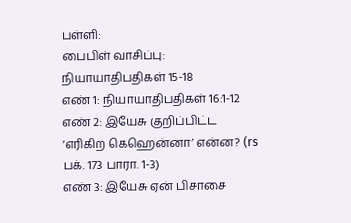பள்ளி:
பைபிள் வாசிப்பு: நியாயாதிபதிகள் 15-18
எண் 1: நியாயாதிபதிகள் 16:1-12
எண் 2: இயேசு குறிப்பிட்ட ‘எரிகிற கெஹென்னா’ என்ன? (rs பக். 173 பாரா. 1-3)
எண் 3: இயேசு ஏன் பிசாசை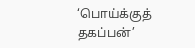‘பொய்க்குத் தகப்பன்’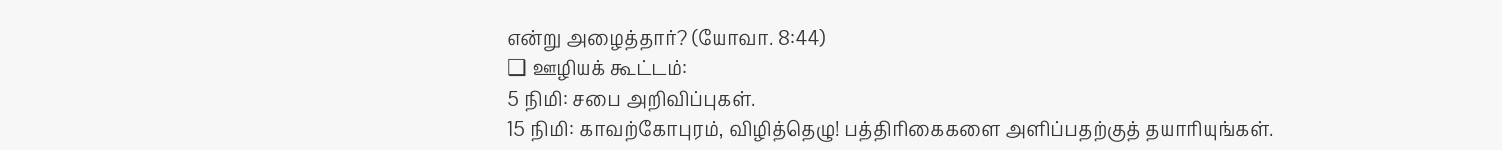என்று அழைத்தார்? (யோவா. 8:44)
❑ ஊழியக் கூட்டம்:
5 நிமி: சபை அறிவிப்புகள்.
15 நிமி: காவற்கோபுரம், விழித்தெழு! பத்திரிகைகளை அளிப்பதற்குத் தயாரியுங்கள்.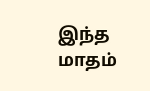இந்த மாதம்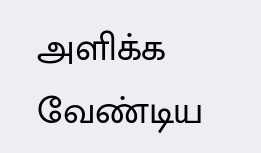அளிக்க வேண்டிய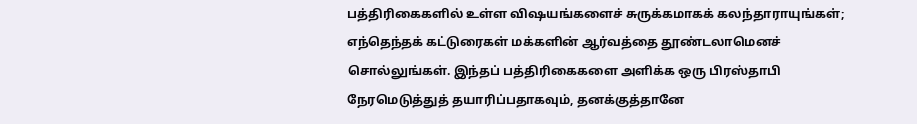பத்திரிகைகளில் உள்ள விஷயங்களைச் சுருக்கமாகக் கலந்தாராயுங்கள்; எந்தெந்தக் கட்டுரைகள் மக்களின் ஆர்வத்தை தூண்டலாமெனச் சொல்லுங்கள். இந்தப் பத்திரிகைகளை அளிக்க ஒரு பிரஸ்தாபி நேரமெடுத்துத் தயாரிப்பதாகவும், தனக்குத்தானே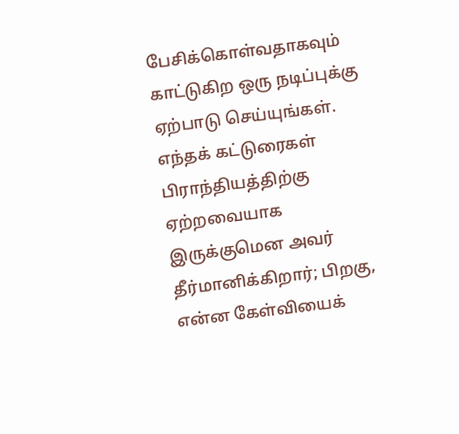பேசிக்கொள்வதாகவும் காட்டுகிற ஒரு நடிப்புக்கு ஏற்பாடு செய்யுங்கள். எந்தக் கட்டுரைகள் பிராந்தியத்திற்கு ஏற்றவையாக இருக்குமென அவர் தீர்மானிக்கிறார்; பிறகு, என்ன கேள்வியைக்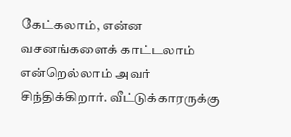கேட்கலாம், என்ன வசனங்களைக் காட்டலாம் என்றெல்லாம் அவர் சிந்திக்கிறார். வீட்டுக்காரருக்கு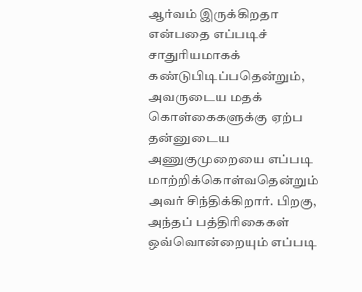ஆர்வம் இருக்கிறதா என்பதை எப்படிச் சாதுரியமாகக் கண்டுபிடிப்பதென்றும், அவருடைய மதக் கொள்கைகளுக்கு ஏற்ப தன்னுடைய அணுகுமுறையை எப்படி மாற்றிக்கொள்வதென்றும் அவர் சிந்திக்கிறார். பிறகு, அந்தப் பத்திரிகைகள் ஒவ்வொன்றையும் எப்படி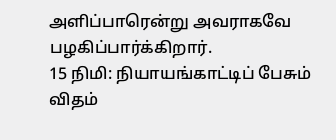அளிப்பாரென்று அவராகவே பழகிப்பார்க்கிறார்.
15 நிமி: நியாயங்காட்டிப் பேசும் விதம்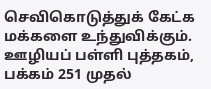செவிகொடுத்துக் கேட்க மக்களை உந்துவிக்கும். ஊழியப் பள்ளி புத்தகம், பக்கம் 251 முதல்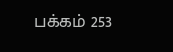பக்கம் 253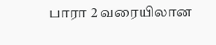பாரா 2 வரையிலான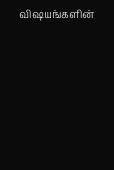விஷயங்களின்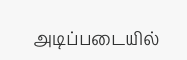அடிப்படையில்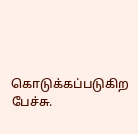கொடுக்கப்படுகிற பேச்சு.